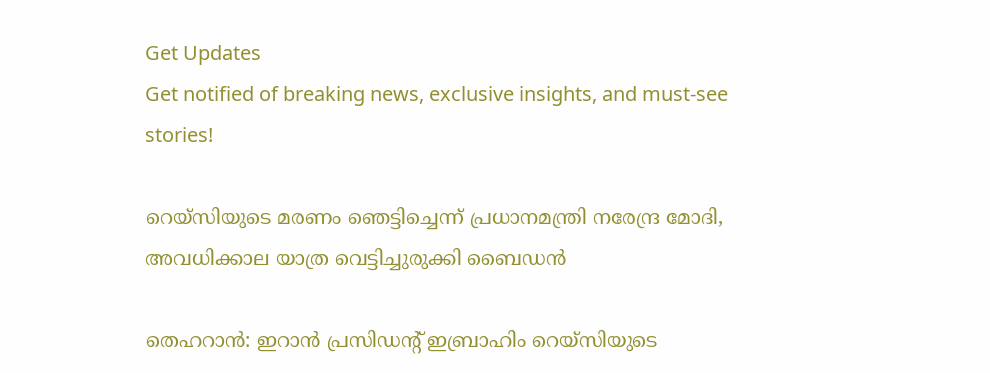Get Updates
Get notified of breaking news, exclusive insights, and must-see stories!

റെയ്‌സിയുടെ മരണം ഞെട്ടിച്ചെന്ന് പ്രധാനമന്ത്രി നരേന്ദ്ര മോദി, അവധിക്കാല യാത്ര വെട്ടിച്ചുരുക്കി ബൈഡന്‍

തെഹറാന്‍: ഇറാന്‍ പ്രസിഡന്റ് ഇബ്രാഹിം റെയ്‌സിയുടെ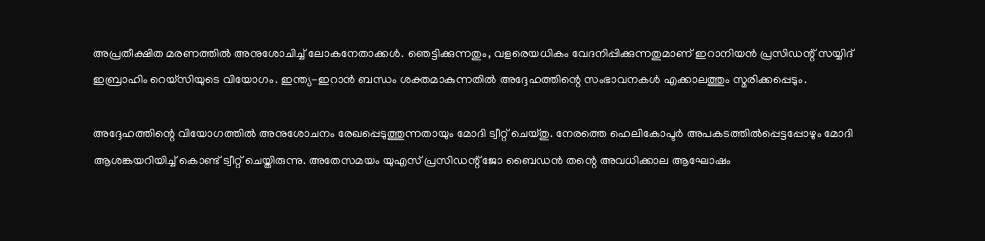അപ്രതീക്ഷിത മരണത്തില്‍ അനുശോചിച്ച് ലോകനേതാക്കള്‍. ഞെട്ടിക്കുന്നതും, വളരെയധികം വേദനിപ്പിക്കുന്നതുമാണ് ഇറാനിയന്‍ പ്രസിഡന്റ് സയ്യിദ് ഇബ്രാഹിം റെയ്‌സിയുടെ വിയോഗം. ഇന്ത്യ-ഇറാന്‍ ബന്ധം ശക്തമാകുന്നതില്‍ അദ്ദേഹത്തിന്റെ സംഭാവനകള്‍ എക്കാലത്തും സ്മരിക്കപ്പെടും.

അദ്ദേഹത്തിന്റെ വിയോഗത്തില്‍ അനുശോചനം രേഖപ്പെടുത്തുന്നതായും മോദി ട്വീറ്റ് ചെയ്തു. നേരത്തെ ഹെലികോപ്ടര്‍ അപകടത്തില്‍പ്പെട്ടപ്പോഴും മോദി ആശങ്കയറിയിച്ച് കൊണ്ട് ട്വീറ്റ് ചെയ്തിരുന്നു. അതേസമയം യുഎസ് പ്രസിഡന്റ് ജോ ബൈഡന്‍ തന്റെ അവധിക്കാല ആഘോഷം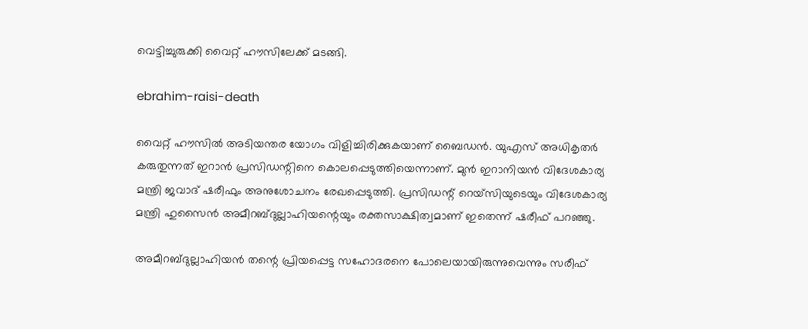വെട്ടിച്ചുരുക്കി വൈറ്റ് ഹൗസിലേക്ക് മടങ്ങി.

ebrahim-raisi-death

വൈറ്റ് ഹൗസില്‍ അടിയന്തര യോഗം വിളിച്ചിരിക്കുകയാണ് ബൈഡന്‍. യുഎസ് അധികൃതര്‍ കരുതുന്നത് ഇറാന്‍ പ്രസിഡന്റിനെ കൊലപ്പെടുത്തിയെന്നാണ്. മുന്‍ ഇറാനിയന്‍ വിദേശകാര്യ മന്ത്രി ജവാദ് ഷരീഫും അനുശോചനം രേഖപ്പെടുത്തി. പ്രസിഡന്റ് റെയ്‌സിയുടെയും വിദേശകാര്യ മന്ത്രി ഹുസൈന്‍ അമീറബ്ദുല്ലാഹിയന്റെയും രക്തസാക്ഷിത്വമാണ് ഇതെന്ന് ഷരീഫ് പറഞ്ഞു.

അമീറബ്ദുല്ലാഹിയന്‍ തന്റെ പ്രിയപ്പെട്ട സഹോദരനെ പോലെയായിരുന്നുവെന്നും സരീഫ്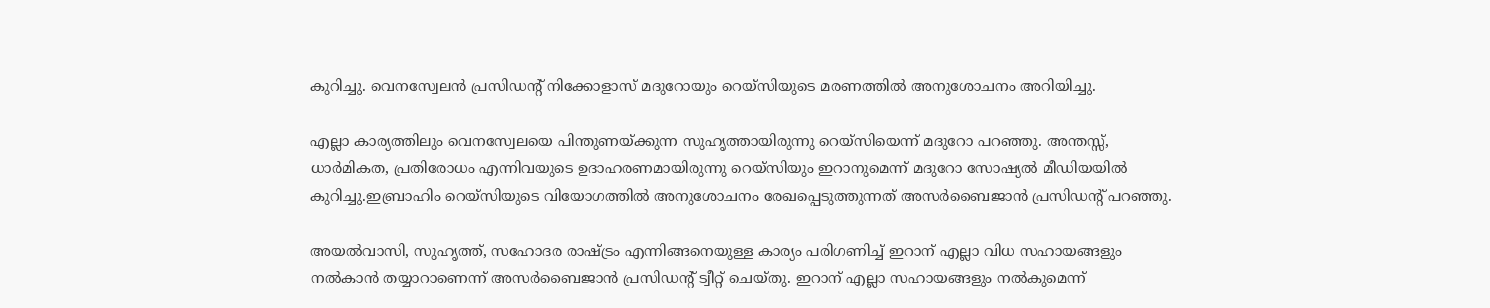കുറിച്ചു. വെനസ്വേലന്‍ പ്രസിഡന്റ് നിക്കോളാസ് മദുറോയും റെയ്‌സിയുടെ മരണത്തില്‍ അനുശോചനം അറിയിച്ചു.

എല്ലാ കാര്യത്തിലും വെനസ്വേലയെ പിന്തുണയ്ക്കുന്ന സുഹൃത്തായിരുന്നു റെയ്‌സിയെന്ന് മദുറോ പറഞ്ഞു. അന്തസ്സ്, ധാര്‍മികത, പ്രതിരോധം എന്നിവയുടെ ഉദാഹരണമായിരുന്നു റെയ്‌സിയും ഇറാനുമെന്ന് മദുറോ സോഷ്യല്‍ മീഡിയയില്‍ കുറിച്ചു.ഇബ്രാഹിം റെയ്‌സിയുടെ വിയോഗത്തില്‍ അനുശോചനം രേഖപ്പെടുത്തുന്നത് അസര്‍ബൈജാന്‍ പ്രസിഡന്റ് പറഞ്ഞു.

അയല്‍വാസി, സുഹൃത്ത്, സഹോദര രാഷ്ട്രം എന്നിങ്ങനെയുള്ള കാര്യം പരിഗണിച്ച് ഇറാന് എല്ലാ വിധ സഹായങ്ങളും നല്‍കാന്‍ തയ്യാറാണെന്ന് അസര്‍ബൈജാന്‍ പ്രസിഡന്റ് ട്വീറ്റ് ചെയ്തു. ഇറാന് എല്ലാ സഹായങ്ങളും നല്‍കുമെന്ന്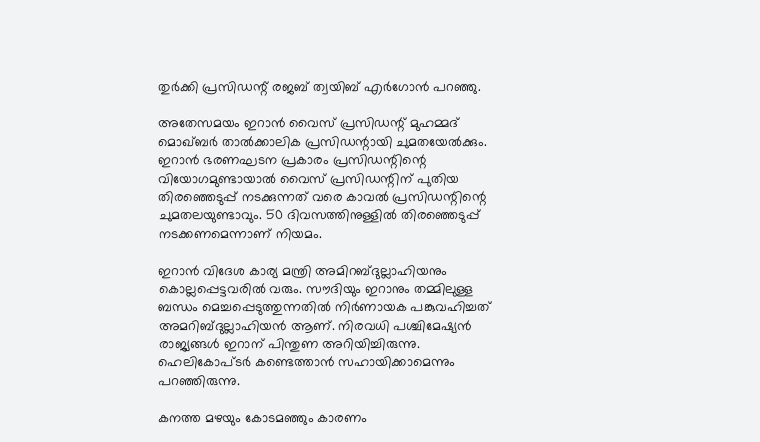തുര്‍ക്കി പ്രസിഡന്റ് രജബ് ത്വയിബ് എര്‍ഗോന്‍ പറഞ്ഞു.

അതേസമയം ഇറാന്‍ വൈസ് പ്രസിഡന്റ് മുഹമ്മദ് മൊഖ്ബര്‍ താല്‍ക്കാലിക പ്രസിഡന്റായി ചുമതയേല്‍ക്കും. ഇറാന്‍ ഭരണഘടന പ്രകാരം പ്രസിഡന്റിന്റെ വിയോഗമുണ്ടായാല്‍ വൈസ് പ്രസിഡന്റിന് പുതിയ തിരഞ്ഞെടുപ്പ് നടക്കുന്നത് വരെ കാവല്‍ പ്രസിഡന്റിന്റെ ചുമതലയുണ്ടാവും. 50 ദിവസത്തിനുള്ളില്‍ തിരഞ്ഞെടുപ്പ് നടക്കണമെന്നാണ് നിയമം.

ഇറാന്‍ വിദേശ കാര്യ മന്ത്രി അമിറബ്ദുല്ലാഹിയനും കൊല്ലപ്പെട്ടവരില്‍ വരും. സൗദിയും ഇറാനും തമ്മിലുള്ള ബന്ധം മെച്ചപ്പെടുത്തുന്നതില്‍ നിര്‍ണായക പങ്കുവഹിച്ചത് അമറിബ്ദുല്ലാഹിയന്‍ ആണ്. നിരവധി പശ്ചിമേഷ്യന്‍ രാജ്യങ്ങള്‍ ഇറാന് പിന്തുണ അറിയിച്ചിരുന്നു. ഹെലികോപ്ടര്‍ കണ്ടെത്താന്‍ സഹായിക്കാമെന്നും പറഞ്ഞിരുന്നു.

കനത്ത മഴയും കോടമഞ്ഞും കാരണം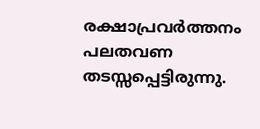രക്ഷാപ്രവര്‍ത്തനം പലതവണ തടസ്സപ്പെട്ടിരുന്നു.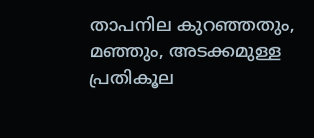താപനില കുറഞ്ഞതും, മഞ്ഞും, അടക്കമുള്ള പ്രതികൂല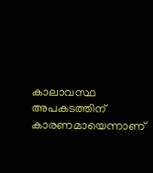കാലാവസ്ഥ അപകടത്തിന് കാരണമായെന്നാണ്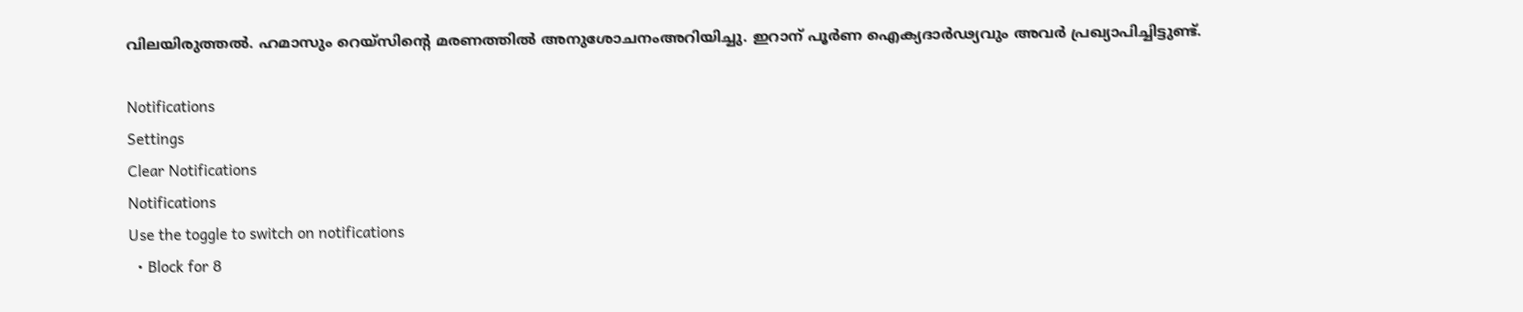വിലയിരുത്തല്‍. ഹമാസും റെയ്‌സിന്റെ മരണത്തില്‍ അനുശോചനംഅറിയിച്ചു. ഇറാന് പൂര്‍ണ ഐക്യദാര്‍ഢ്യവും അവര്‍ പ്രഖ്യാപിച്ചിട്ടുണ്ട്.

Notifications
Settings
Clear Notifications
Notifications
Use the toggle to switch on notifications
  • Block for 8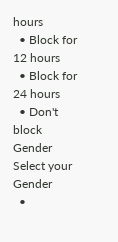hours
  • Block for 12 hours
  • Block for 24 hours
  • Don't block
Gender
Select your Gender
  •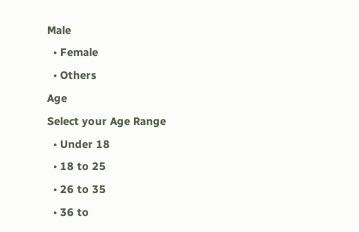Male
  • Female
  • Others
Age
Select your Age Range
  • Under 18
  • 18 to 25
  • 26 to 35
  • 36 to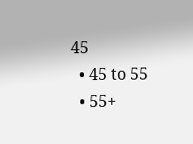45
  • 45 to 55
  • 55+